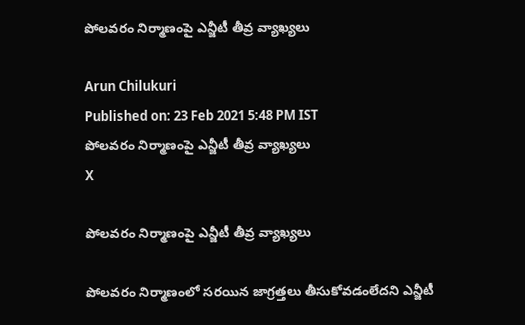పోలవరం నిర్మాణంపై ఎన్జీటీ తీవ్ర వ్యాఖ్యలు

Arun Chilukuri
Published on: 23 Feb 2021 5:48 PM IST
పోలవరం నిర్మాణంపై ఎన్జీటీ తీవ్ర వ్యాఖ్యలు
X

పోలవరం నిర్మాణంపై ఎన్జీటీ తీవ్ర వ్యాఖ్యలు

పోలవరం నిర్మాణంలో సరయిన జాగ్రత్తలు తీసుకోవడంలేదని ఎన్జీటీ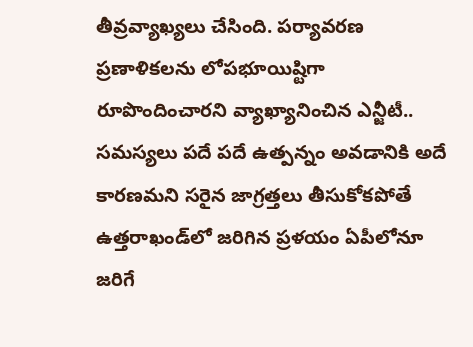తీవ్రవ్యాఖ్యలు చేసింది. పర్యావరణ ప్రణాళికలను లోపభూయిష్టిగా రూపొందించారని వ్యాఖ్యానించిన ఎన్జీటీ.. సమస్యలు పదే పదే ఉత్పన్నం అవడానికి అదే కారణమని సరైన జాగ్రత్తలు తీసుకోకపోతే ఉత్తరాఖండ్‌లో జరిగిన ప్రళయం ఏపీలోనూ జరిగే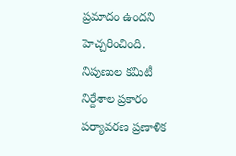ప్రమాదం ఉందని హెచ్చరించింది. నిపుణుల కమిటీ నిర్దేశాల ప్రకారం పర్యావరణ ప్రణాళిక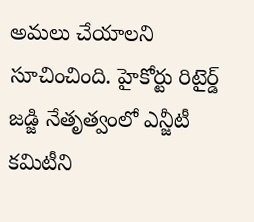అమలు చేయాలని సూచించింది. హైకోర్టు రిటైర్డ్ జడ్జి నేతృత్వంలో ఎన్జీటీ కమిటీని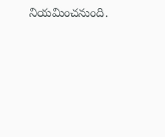నియమించనుంది.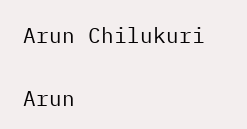Arun Chilukuri

Arun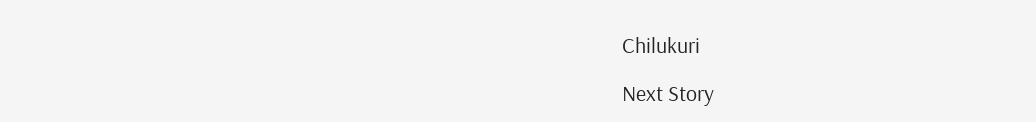Chilukuri

Next Story